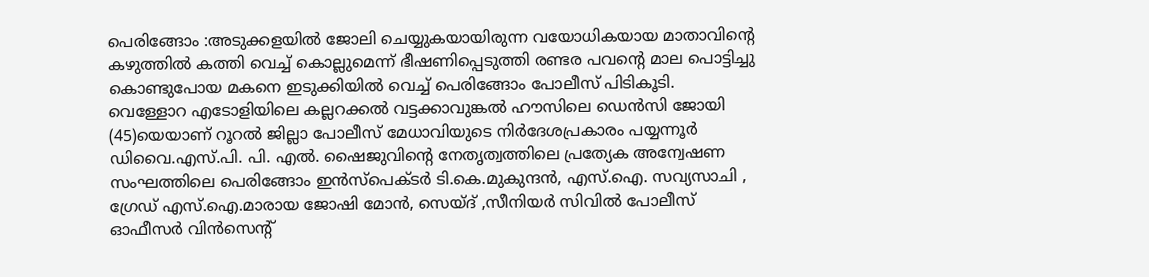പെരിങ്ങോം :അടുക്കളയിൽ ജോലി ചെയ്യുകയായിരുന്ന വയോധികയായ മാതാവിൻ്റെ കഴുത്തിൽ കത്തി വെച്ച് കൊല്ലുമെന്ന് ഭീഷണിപ്പെടുത്തി രണ്ടര പവൻ്റെ മാല പൊട്ടിച്ചു കൊണ്ടുപോയ മകനെ ഇടുക്കിയിൽ വെച്ച് പെരിങ്ങോം പോലീസ് പിടികൂടി.
വെള്ളോറ എടോളിയിലെ കല്ലറക്കൽ വട്ടക്കാവുങ്കൽ ഹൗസിലെ ഡെൻസി ജോയി (45)യെയാണ് റൂറൽ ജില്ലാ പോലീസ് മേധാവിയുടെ നിർദേശപ്രകാരം പയ്യന്നൂർ ഡിവൈ.എസ്.പി. പി. എൽ. ഷൈജുവിൻ്റെ നേതൃത്വത്തിലെ പ്രത്യേക അന്വേഷണ സംഘത്തിലെ പെരിങ്ങോം ഇൻസ്പെക്ടർ ടി.കെ.മുകുന്ദൻ, എസ്.ഐ. സവ്യസാചി , ഗ്രേഡ് എസ്.ഐ.മാരായ ജോഷി മോൻ, സെയ്ദ് ,സീനിയർ സിവിൽ പോലീസ് ഓഫീസർ വിൻസെൻ്റ്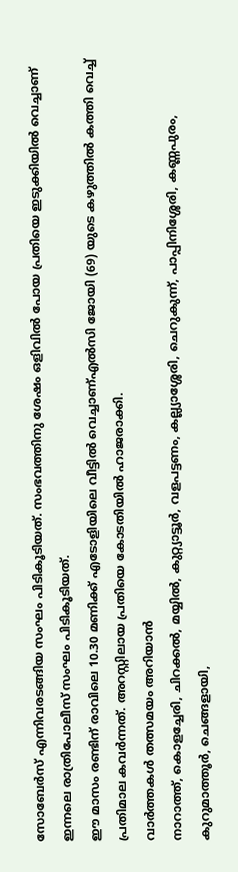സോബേർസ് എന്നിവരടങ്ങിയ സംഘം പിടികൂടിയത്. സംഭവത്തിനു ശേഷം ഒളിവിൽ പോയ പ്രതിയെ ഇടുക്കിയിൽ വെച്ചാണ് ഇന്നലെ രാത്രിപോലീസ് സംഘം പിടികൂടിയത്.
ഈ മാസം രണ്ടിന് രാവിലെ 10.30 മണിക്ക് എടോളിയിലെ വീട്ടിൽ വെച്ചാണ്എൽസി ജോയി (69) യുടെ കഴുത്തിൽ കത്തി വെച്ച് പ്രതിമാല കവർന്നത്. അറസ്റ്റിലായ പ്രതിയെ കോടതിയിൽ ഹാജരാക്കി.
വാർത്തകൾ തത്സമയം അറിയാൻ
നാറാത്ത്, കൊളച്ചേരി, ചിറക്കൽ, മയ്യിൽ, കുറ്റ്യാട്ടൂർ, വളപട്ടണം, കല്ല്യാശ്ശേരി, ചെറുകുന്ന്, പാപ്പിനിശ്ശേരി, കണ്ണപുരം, കുറുമാത്തൂർ, ചെങ്ങളായി,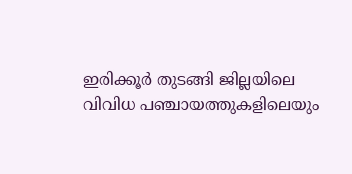ഇരിക്കൂർ തുടങ്ങി ജില്ലയിലെ വിവിധ പഞ്ചായത്തുകളിലെയും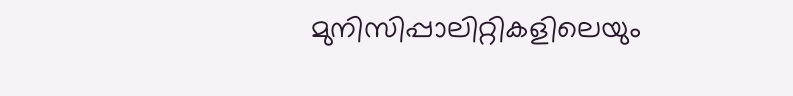മുനിസിപ്പാലിറ്റികളിലെയും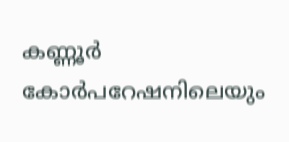കണ്ണൂർ കോർപറേഷനിലെയും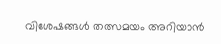വിശേഷങ്ങൾ തത്സമയം അറിയാൻ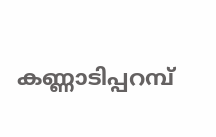കണ്ണാടിപ്പറമ്പ്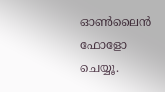ഓൺലൈൻ ഫോളോ ചെയ്യൂ.